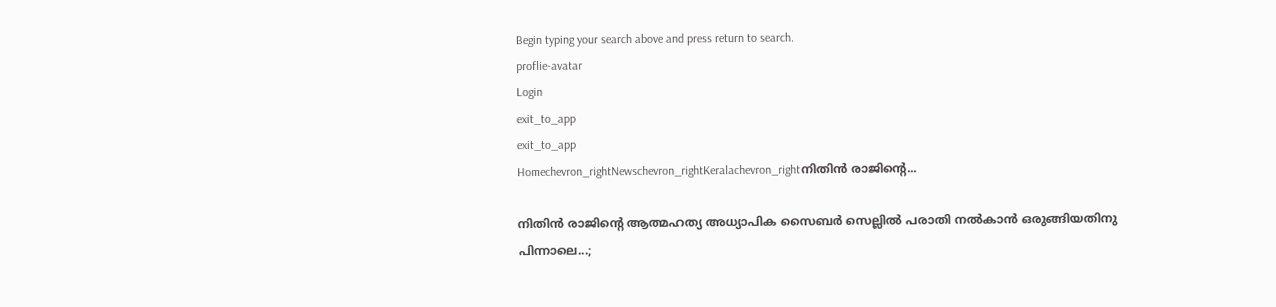Begin typing your search above and press return to search.
proflie-avatar
Login
exit_to_app
exit_to_app
Homechevron_rightNewschevron_rightKeralachevron_rightനിതിൻ രാജിന്‍റെ...

നിതിൻ രാജിന്‍റെ ആത്മഹത്യ അധ്യാപിക സൈബർ സെല്ലിൽ പരാതി നൽകാൻ ഒരുങ്ങിയതിനു പിന്നാലെ...;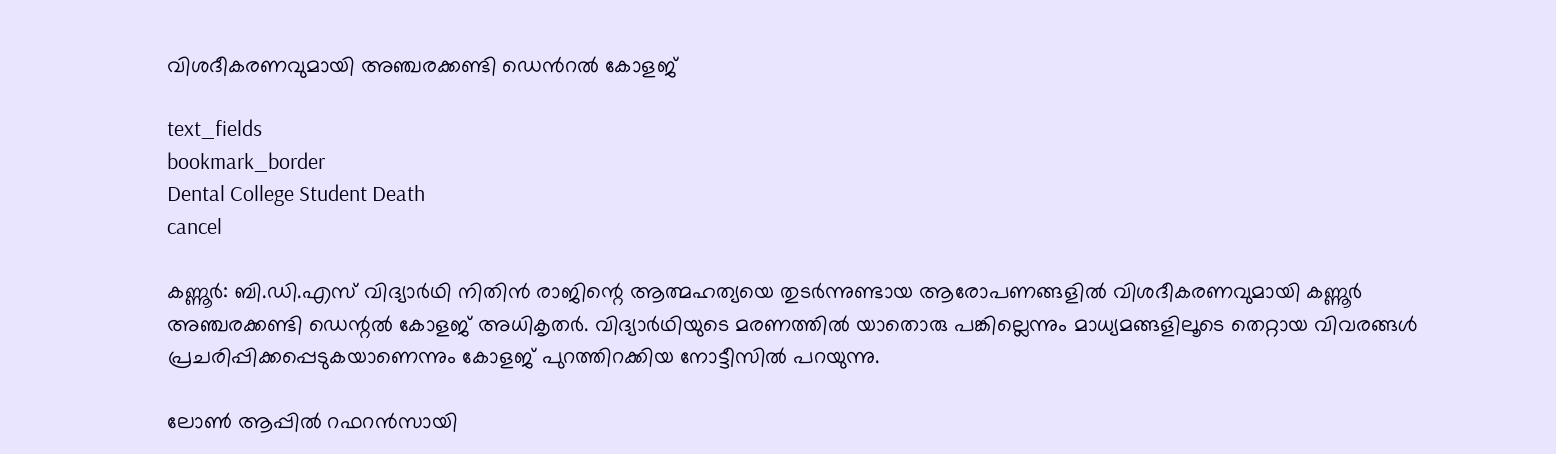വിശദീകരണവുമായി അ‍ഞ്ചരക്കണ്ടി ഡെന്‍റൽ കോളജ്

text_fields
bookmark_border
Dental College Student Death
cancel

കണ്ണൂര്‍: ബി.ഡി.എസ് വിദ്യാർഥി നിതിൻ രാജിന്റെ ആത്മഹത്യയെ തുടർന്നുണ്ടായ ആരോപണങ്ങളിൽ വിശദീകരണവുമായി കണ്ണൂർ അ‍ഞ്ചരക്കണ്ടി ഡെന്റൽ കോളജ് അധികൃതർ. വിദ്യാർഥിയുടെ മരണത്തിൽ യാതൊരു പങ്കില്ലെന്നും മാധ്യമങ്ങളിലൂടെ തെറ്റായ വിവരങ്ങൾ പ്രചരിപ്പിക്കപ്പെടുകയാണെന്നും കോളജ് പുറത്തിറക്കിയ നോട്ടീസിൽ പറയുന്നു.

ലോൺ ആപ്പിൽ റഫറൻസായി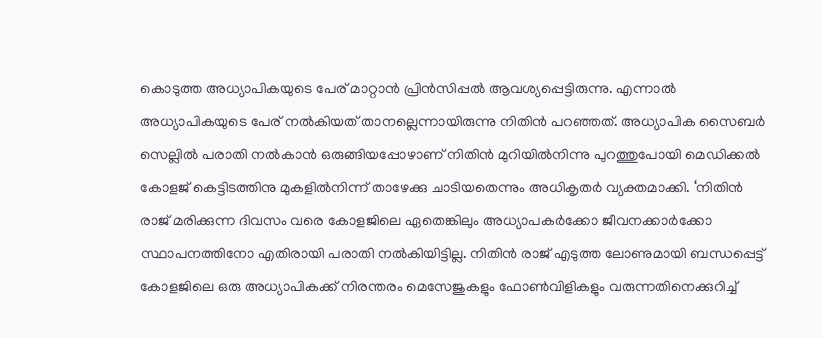കൊടുത്ത അധ്യാപികയുടെ പേര് മാറ്റാൻ പ്രിൻസിപ്പൽ ആവശ്യപ്പെട്ടിരുന്നു. എന്നാൽ അധ്യാപികയുടെ പേര് നൽകിയത് താനല്ലെന്നായിരുന്നു നിതിൻ പറഞ്ഞത്. അധ്യാപിക സൈബർ സെല്ലിൽ പരാതി നൽകാൻ ഒരുങ്ങിയപ്പോഴാണ് നിതിൻ മുറിയിൽനിന്നു പുറത്തുപോയി മെഡിക്കൽ കോളജ് കെട്ടിടത്തിനു മുകളിൽനിന്ന് താഴേക്കു ചാടിയതെന്നും അധികൃതർ വ്യക്തമാക്കി. ‘നിതിൻ രാജ് മരിക്കുന്ന ദിവസം വരെ കോളജിലെ ഏതെങ്കിലും അധ്യാപകർക്കോ ജീവനക്കാർക്കോ സ്ഥാപനത്തിനോ എതിരായി പരാതി നൽകിയിട്ടില്ല. നിതിൻ രാജ് എടുത്ത ലോണുമായി ബന്ധപ്പെട്ട് കോളജിലെ ഒരു അധ്യാപികക്ക് നിരന്തരം മെസേജുകളും ഫോൺവിളികളും വരുന്നതിനെക്കുറിച്ച്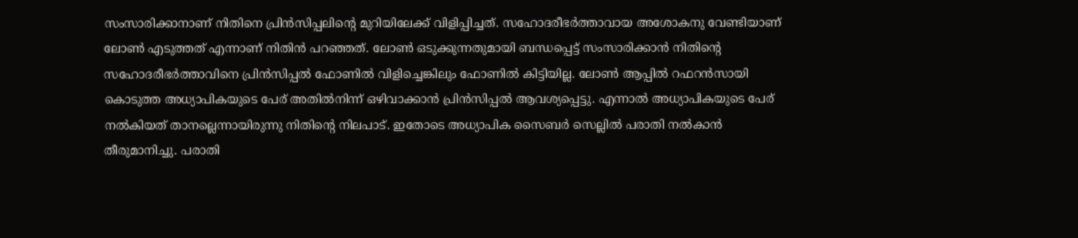സംസാരിക്കാനാണ് നിതിനെ പ്രിൻസിപ്പലിന്റെ മുറിയിലേക്ക് വിളിപ്പിച്ചത്. സഹോദരീഭർത്താവായ അശോകനു വേണ്ടിയാണ് ലോൺ എടുത്തത് എന്നാണ് നിതിൻ പറഞ്ഞത്. ലോൺ ഒടുക്കുന്നതുമായി ബന്ധപ്പെട്ട് സംസാരിക്കാൻ നിതിന്റെ സഹോദരീഭർത്താവിനെ പ്രിൻസിപ്പൽ ഫോണിൽ വിളിച്ചെങ്കിലും ഫോണിൽ കിട്ടിയില്ല. ലോൺ ആപ്പിൽ റഫറൻസായി കൊടുത്ത അധ്യാപികയുടെ പേര് അതിൽനിന്ന് ഒഴിവാക്കാൻ പ്രിൻസിപ്പൽ ആവശ്യപ്പെട്ടു. എന്നാൽ അധ്യാപികയുടെ പേര് നൽകിയത് താനല്ലെന്നായിരുന്നു നിതിന്റെ നിലപാട്. ഇതോടെ അധ്യാപിക സൈബർ സെല്ലിൽ പരാതി നൽകാൻ തീരുമാനിച്ചു. പരാതി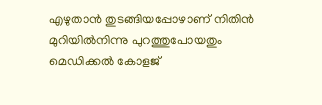എഴുതാൻ തുടങ്ങിയപ്പോഴാണ് നിതിൻ മുറിയിൽനിന്നു പുറത്തുപോയതും മെഡിക്കൽ കോളജ്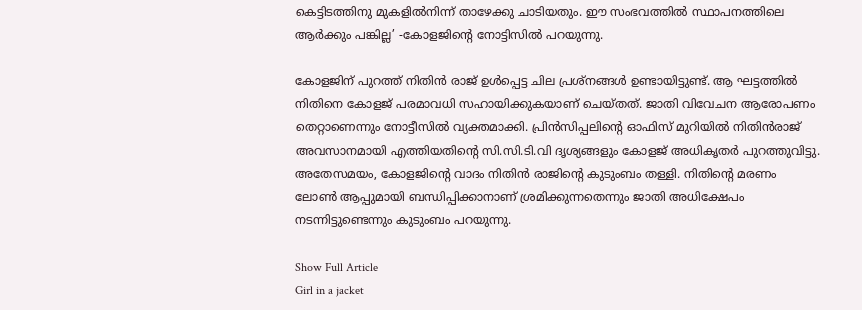കെട്ടിടത്തിനു മുകളിൽനിന്ന് താഴേക്കു ചാടിയതും. ഈ സംഭവത്തിൽ സ്ഥാപനത്തിലെ ആർക്കും പങ്കില്ല’ -കോളജിന്റെ നോട്ടിസിൽ പറയുന്നു.

കോളജിന് പുറത്ത് നിതിൻ രാജ് ഉൾപ്പെട്ട ചില പ്രശ്നങ്ങൾ ഉണ്ടായിട്ടുണ്ട്. ആ ഘട്ടത്തിൽ നിതിനെ കോളജ് പരമാവധി സഹായിക്കുകയാണ് ചെയ്തത്. ജാതി വിവേചന ആരോപണം തെറ്റാണെന്നും നോട്ടീസിൽ വ്യക്തമാക്കി. പ്രിൻസിപ്പലിന്റെ ഓഫിസ് മുറിയിൽ നിതിൻരാജ് അവസാനമായി എത്തിയതിന്റെ സി.സി.ടി.വി ദൃശ്യങ്ങളും കോളജ് അധികൃതർ പുറത്തുവിട്ടു. അതേസമയം, കോളജിന്റെ വാദം നിതിന്‍ രാജിന്‍റെ കുടുംബം തള്ളി. നിതിന്റെ മരണം ലോണ്‍ ആപ്പുമായി ബന്ധിപ്പിക്കാനാണ് ശ്രമിക്കുന്നതെന്നും ജാതി അധിക്ഷേപം നടന്നിട്ടുണ്ടെന്നും കുടുംബം പറയുന്നു.

Show Full Article
Girl in a jacket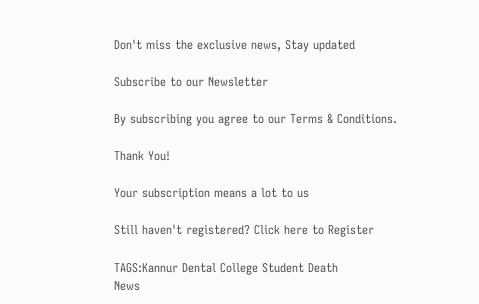Don't miss the exclusive news, Stay updated

Subscribe to our Newsletter

By subscribing you agree to our Terms & Conditions.

Thank You!

Your subscription means a lot to us

Still haven't registered? Click here to Register

TAGS:Kannur Dental College Student Death
News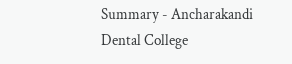Summary - Ancharakandi Dental College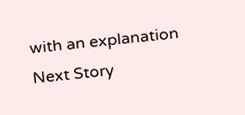with an explanation
Next Story